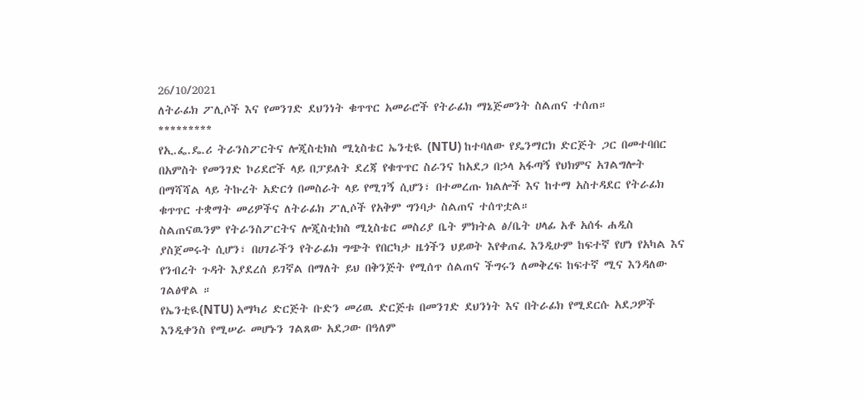26/10/2021
ለትራፊክ ፖሊሶች እና የመንገድ ደህንነት ቁጥጥር አመራሮች የትራፊክ ማኔጅመንት ስልጠና ተሰጠ።
*********
የኢ.ፌ.ዴ.ሪ ትራንስፖርትና ሎጂስቲክስ ሚኒስቴር ኤንቲዪ (NTU) ከተባለው የዴንማርክ ድርጅት ጋር በመተባበር በአምስት የመንገድ ኮሪደሮች ላይ በፓይለት ደረጃ የቁጥጥር ስራንና ከአደጋ በኃላ አፋጣኝ የህክምና አገልግሎት በማሻሻል ላይ ትኩረት አድርጎ በመስራት ላይ የሚገኝ ሲሆን፣ በተመረጡ ክልሎች እና ከተማ አስተዳደር የትራፊክ ቁጥጥር ተቋማት መሪዎችና ለትራፊክ ፖሊሶች የአቅም ግንባታ ስልጠና ተሰጥቷል።
ስልጠናዉንም የትራንስፖርትና ሎጂስቲክስ ሚኒስቴር መስሪያ ቤት ምክትል ፅ/ቤት ሀላፊ አቶ አሰፋ ሐዲስ ያስጀመሩት ሲሆን፣ በሀገራችን የትራፊክ ግጭት የበርካታ ዜጎችን ህይወት እየቀጠፈ እንዲሁም ከፍተኛ የሆነ የአካል እና የንብረት ጉዳት እያደረሰ ይገኛል በማለት ይህ በቅንጅት የሚሰጥ ሰልጠና ችግሩን ለመቅረፍ ከፍተኛ ሚና እንዳለው ገልፅዋል ።
የኤንቲዪ(NTU) አማካሪ ድርጅት ቡድን መሪዉ ድርጅቱ በመንገድ ደህንነት እና በትራፊክ የሚደርሱ አደጋዎች እንዲቀንስ የሚሠራ መሆኑን ገልጸው አደጋው በዓለም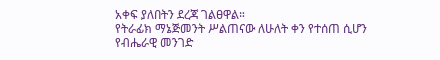አቀፍ ያለበትን ደረጃ ገልፀዋል።
የትራፊክ ማኔጅመንት ሥልጠናው ለሁለት ቀን የተሰጠ ሲሆን የብሔራዊ መንገድ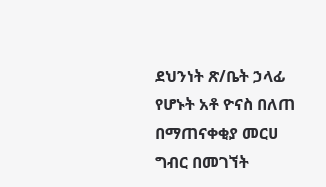ደህንነት ጽ/ቤት ኃላፊ የሆኑት አቶ ዮናስ በለጠ በማጠናቀቂያ መርሀ ግብር በመገኘት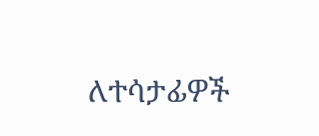ለተሳታፊዎች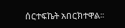ሰርተፍኬት አበርክተዋል፡፡